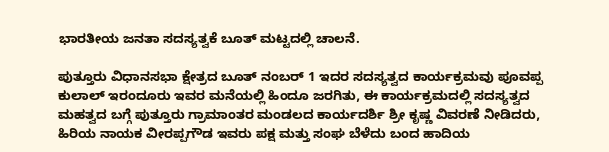ಭಾರತೀಯ ಜನತಾ ಸದಸ್ಯತ್ವಕೆ ಬೂತ್ ಮಟ್ಟದಲ್ಲಿ ಚಾಲನೆ.

ಪುತ್ತೂರು ವಿಧಾನಸಭಾ ಕ್ಷೇತ್ರದ ಬೂತ್ ನಂಬರ್ 1 ಇದರ ಸದಸ್ಯತ್ವದ ಕಾರ್ಯಕ್ರಮವು ಪೂವಪ್ಪ ಕುಲಾಲ್ ಇರಂದೂರು ಇವರ ಮನೆಯಲ್ಲಿ ಹಿಂದೂ ಜರಗಿತು, ಈ ಕಾರ್ಯಕ್ರಮದಲ್ಲಿ ಸದಸ್ಯತ್ವದ ಮಹತ್ವದ ಬಗ್ಗೆ ಪುತ್ತೂರು ಗ್ರಾಮಾಂತರ ಮಂಡಲದ ಕಾರ್ಯದರ್ಶಿ ಶ್ರೀ ಕೃಷ್ಣ ವಿವರಣೆ ನೀಡಿದರು, ಹಿರಿಯ ನಾಯಕ ವೀರಪ್ಪಗೌಡ ಇವರು ಪಕ್ಷ ಮತ್ತು ಸಂಘ ಬೆಳೆದು ಬಂದ ಹಾದಿಯ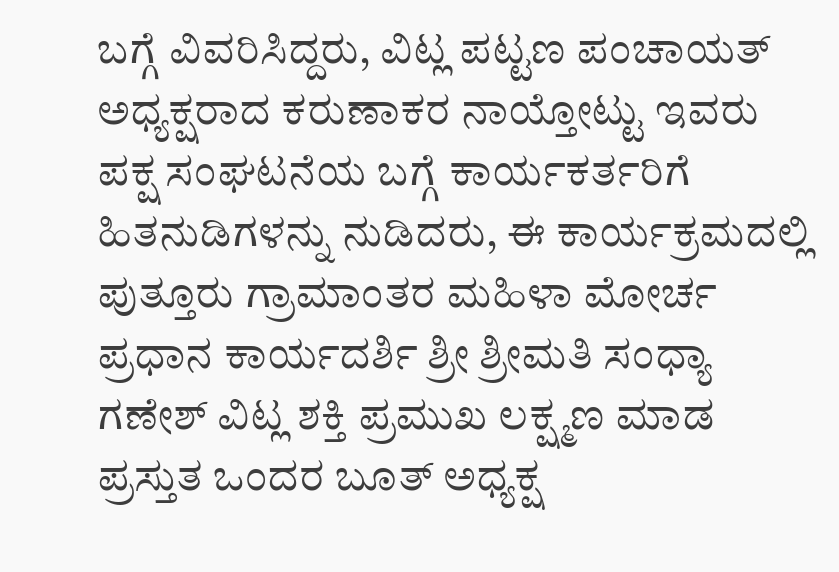ಬಗ್ಗೆ ವಿವರಿಸಿದ್ದರು, ವಿಟ್ಲ ಪಟ್ಟಣ ಪಂಚಾಯತ್ ಅಧ್ಯಕ್ಷರಾದ ಕರುಣಾಕರ ನಾಯ್ತೋಟ್ಟು ಇವರು ಪಕ್ಷ ಸಂಘಟನೆಯ ಬಗ್ಗೆ ಕಾರ್ಯಕರ್ತರಿಗೆ ಹಿತನುಡಿಗಳನ್ನು ನುಡಿದರು, ಈ ಕಾರ್ಯಕ್ರಮದಲ್ಲಿ ಪುತ್ತೂರು ಗ್ರಾಮಾಂತರ ಮಹಿಳಾ ಮೋರ್ಚ ಪ್ರಧಾನ ಕಾರ್ಯದರ್ಶಿ ಶ್ರೀ ಶ್ರೀಮತಿ ಸಂಧ್ಯಾ ಗಣೇಶ್ ವಿಟ್ಲ ಶಕ್ತಿ ಪ್ರಮುಖ ಲಕ್ಷ್ಮಣ ಮಾಡ ಪ್ರಸ್ತುತ ಒಂದರ ಬೂತ್ ಅಧ್ಯಕ್ಷ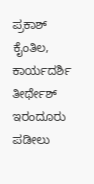ಪ್ರಕಾಶ್ ಕೈಂತಿಲ, ಕಾರ್ಯದರ್ಶಿ ತೀರ್ಥೇಶ್ ಇರಂದೂರು ಪಡೀಲು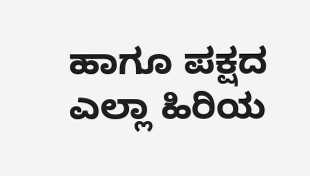ಹಾಗೂ ಪಕ್ಷದ ಎಲ್ಲಾ ಹಿರಿಯ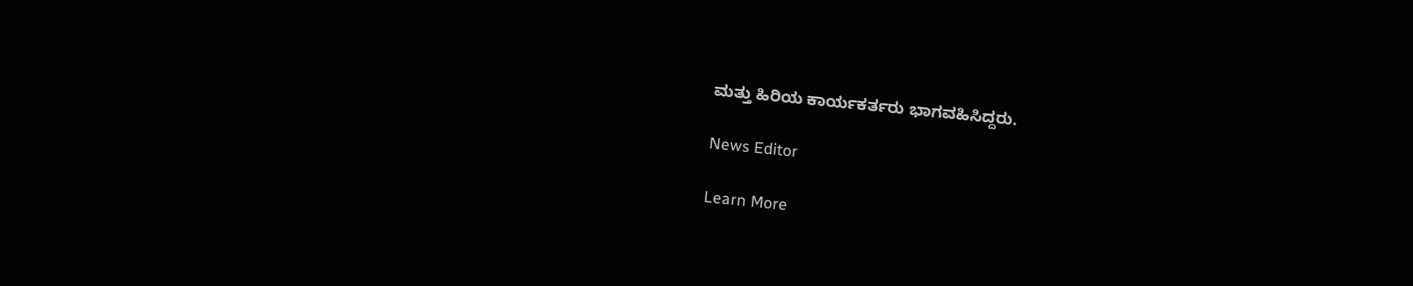ಮತ್ತು ಹಿರಿಯ ಕಾರ್ಯಕರ್ತರು ಭಾಗವಹಿಸಿದ್ದರು.

News Editor

Learn More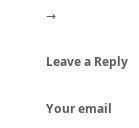→

Leave a Reply

Your email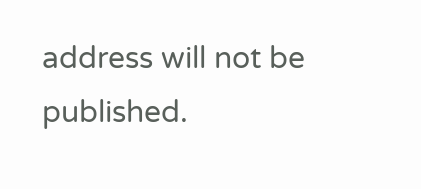address will not be published.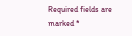Required fields are marked *